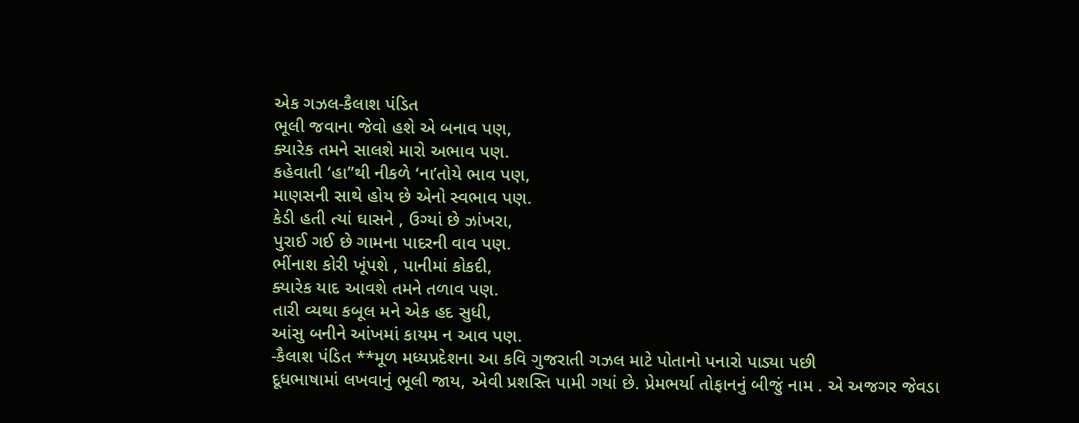એક ગઝલ-કૈલાશ પંડિત
ભૂલી જવાના જેવો હશે એ બનાવ પણ,
ક્યારેક તમને સાલશે મારો અભાવ પણ.
કહેવાતી ‘હા”થી નીકળે ‘ના’તોયે ભાવ પણ,
માણસની સાથે હોય છે એનો સ્વભાવ પણ.
કેડી હતી ત્યાં ઘાસને , ઉગ્યાં છે ઝાંખરા,
પુરાઈ ગઈ છે ગામના પાદરની વાવ પણ.
ભીંનાશ કોરી ખૂંપશે , પાનીમાં કોકદી,
ક્યારેક યાદ આવશે તમને તળાવ પણ.
તારી વ્યથા કબૂલ મને એક હદ સુધી,
આંસુ બનીને આંખમાં કાયમ ન આવ પણ.
-કૈલાશ પંડિત **મૂળ મધ્યપ્રદેશના આ કવિ ગુજરાતી ગઝલ માટે પોતાનો પનારો પાડ્યા પછી
દૂધભાષામાં લખવાનું ભૂલી જાય, એવી પ્રશસ્તિ પામી ગયાં છે. પ્રેમભર્યા તોફાનનું બીજું નામ . એ અજગર જેવડા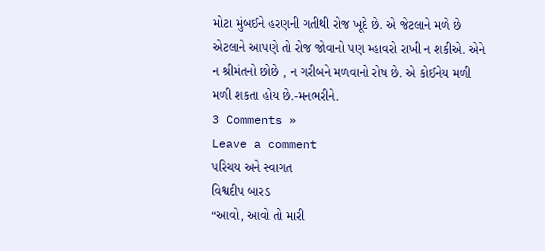મોટા મુંબઈને હરણની ગતીથી રોજ ખૂદે છે. એ જેટલાને મળે છે એટલાને આપણે તો રોજ જોવાનો પણ મ્હાવરો રાખી ન શકીએ. એને ન શ્રીમંતનો છોછે , ન ગરીબને મળવાનો રોષ છે. એ કોઈનેય મળી મળી શકતા હોય છે.-મનભરીને.
3 Comments »
Leave a comment
પરિચય અને સ્વાગત
વિશ્વદીપ બારડ
“આવો, આવો તો મારી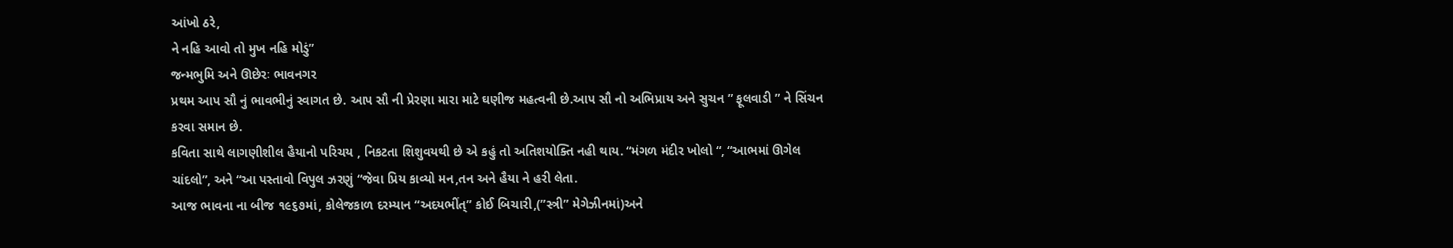આંખો ઠરે,
ને નહિ આવો તો મુખ નહિ મોડું”
જન્મભુમિ અને ઊછેરઃ ભાવનગર
પ્રથમ આપ સૌ નું ભાવભીનું સ્વાગત છે. આપ સૌ ની પ્રેરણા મારા માટે ઘણીજ મહત્વની છે.આપ સૌ નો અભિપ્રાય અને સુચન ” ફૂલવાડી ” ને સિંચન કરવા સમાન છે.
કવિતા સાથે લાગણીશીલ હૈયાનો પરિચય , નિકટતા શિશુવયથી છે એ કહું તો અતિશયોક્તિ નહી થાય. “મંગળ મંદીર ખોલો “, “આભમાં ઊગેલ ચાંદલો”, અને “આ પસ્તાવો વિપુલ ઝરણું “જેવા પ્રિય કાવ્યો મન,તન અને હૈયા ને હરી લેતા.
આજ ભાવના ના બીજ ૧૯૬૭માં, કોલેજકાળ દરમ્યાન “અદયભીંત્” કોઈ બિચારી,(”સ્ત્રી” મેગેઝીનમાં)અને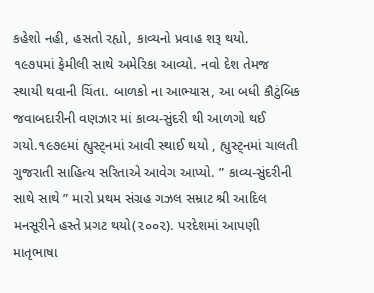કહેશો નહી, હસતો રહ્યો, કાવ્યનો પ્રવાહ શરૂ થયો.
૧૯૭૫માં ફેમીલી સાથે અમેરિકા આવ્યો. નવો દેશ તેમજ સ્થાયી થવાની ચિંતા. બાળકો ના આભ્યાસ, આ બધી કૌટુંબિક જવાબદારીની વણઝાર માં કાવ્ય-સુંદરી થી આળગો થઈ ગયો.૧૯૭૯માં હ્યુસ્ટ્નમાં આવી સ્થાઈ થયો , હ્યુસ્ટ્નમાં ચાલતી ગુજરાતી સાહિત્ય સરિતાએ આવેગ આપ્યો. ” કાવ્ય-સુંદરીની સાથે સાથે ” મારો પ્રથમ સંગ્રહ ગઝલ સમ્રાટ શ્રી આદિલ મનસૂરીને હસ્તે પ્રગટ થયો(૨૦૦૨). પરદેશમાં આપણી માતૃભાષા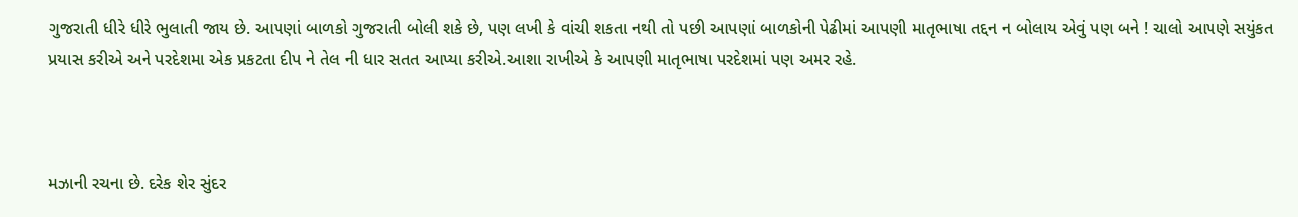ગુજરાતી ધીરે ધીરે ભુલાતી જાય છે. આપણાં બાળકો ગુજરાતી બોલી શકે છે, પણ લખી કે વાંચી શકતા નથી તો પછી આપણાં બાળકોની પેઢીમાં આપણી માતૃભાષા તદ્દન ન બોલાય એવું પણ બને ! ચાલો આપણે સયુંકત પ્રયાસ કરીએ અને પરદેશમા એક પ્રકટતા દીપ ને તેલ ની ધાર સતત આપ્યા કરીએ.આશા રાખીએ કે આપણી માતૃભાષા પરદેશમાં પણ અમર રહે.



મઝાની રચના છે. દરેક શેર સુંદર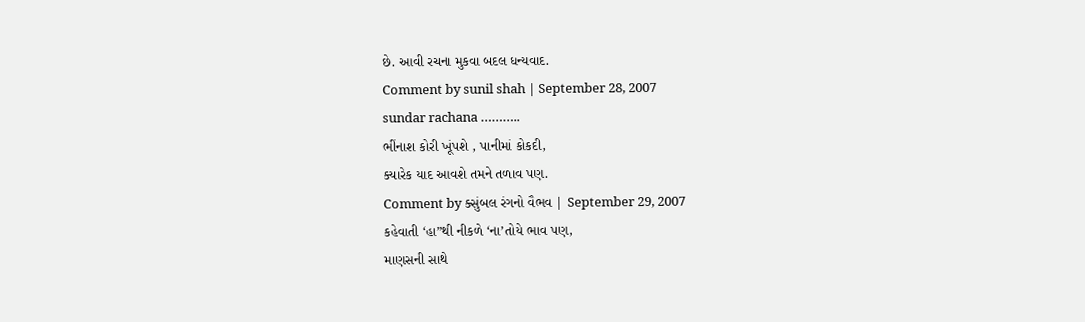છે. આવી રચના મુકવા બદલ ધન્યવાદ.
Comment by sunil shah | September 28, 2007
sundar rachana ………..
ભીંનાશ કોરી ખૂંપશે , પાનીમાં કોકદી,
ક્યારેક યાદ આવશે તમને તળાવ પણ.
Comment by ક્સુંબલ રંગનો વૈભવ | September 29, 2007
કહેવાતી ‘હા”થી નીકળે ‘ના’તોયે ભાવ પણ,
માણસની સાથે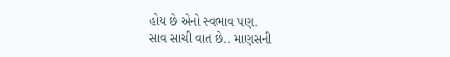હોય છે એનો સ્વભાવ પણ.
સાવ સાચી વાત છે.. માણસની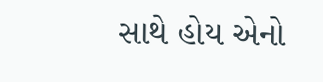સાથે હોય એનો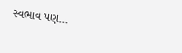સ્વભાવ પણ…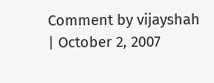Comment by vijayshah | October 2, 2007